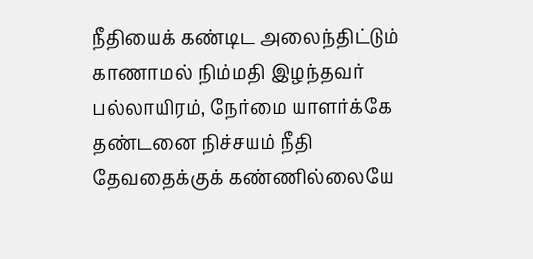நீதியைக் கண்டிட அலைந்திட்டும் காணாமல் நிம்மதி இழந்தவர் பல்லாயிரம், நேர்மை யாளர்க்கே தண்டனை நிச்சயம் நீதி தேவதைக்குக் கண்ணில்லையே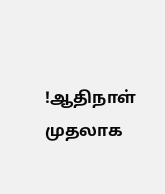!ஆதிநாள் முதலாக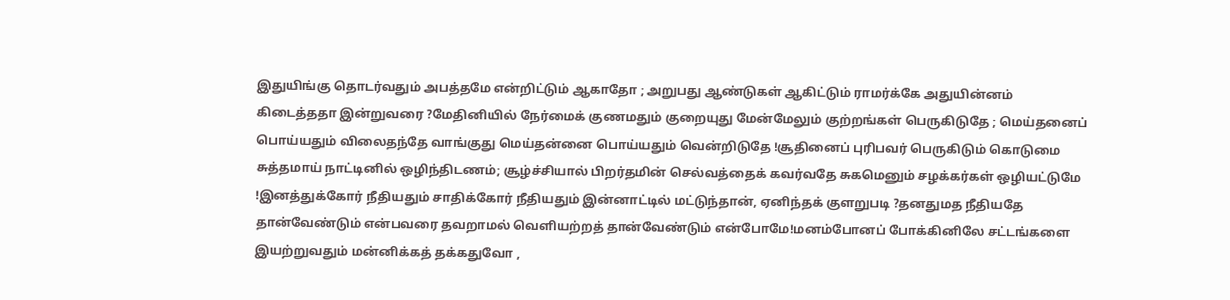இதுயிங்கு தொடர்வதும் அபத்தமே என்றிட்டும் ஆகாதோ ; அறுபது ஆண்டுகள் ஆகிட்டும் ராமர்க்கே அதுயின்னம் கிடைத்ததா இன்றுவரை ?மேதினியில் நேர்மைக் குணமதும் குறையுது மேன்மேலும் குற்றங்கள் பெருகிடுதே ; மெய்தனைப் பொய்யதும் விலைதந்தே வாங்குது மெய்தன்னை பொய்யதும் வென்றிடுதே !சூதினைப் புரிபவர் பெருகிடும் கொடுமை சுத்தமாய் நாட்டினில் ஒழிந்திடணம்; சூழ்ச்சியால் பிறர்தமின் செல்வத்தைக் கவர்வதே சுகமெனும் சழக்கர்கள் ஒழியட்டுமே !இனத்துக்கோர் நீதியதும் சாதிக்கோர் நீதியதும் இன்னாட்டில் மட்டுந்தான், ஏனிந்தக் குளறுபடி ?தனதுமத நீதியதே தான்வேண்டும் என்பவரை தவறாமல் வெளியற்றத் தான்வேண்டும் என்போமே!மனம்போனப் போக்கினிலே சட்டங்களை இயற்றுவதும் மன்னிக்கத் தக்கதுவோ ,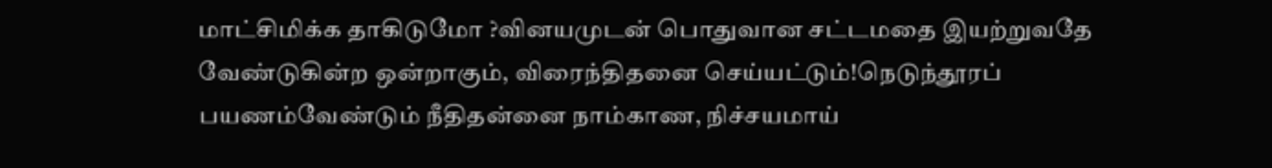மாட்சிமிக்க தாகிடுமோ ?வினயமுடன் பொதுவான சட்டமதை இயற்றுவதே வேண்டுகின்ற ஒன்றாகும், விரைந்திதனை செய்யட்டும்!நெடுந்தூரப் பயணம்வேண்டும் நீதிதன்னை நாம்காண, நிச்சயமாய்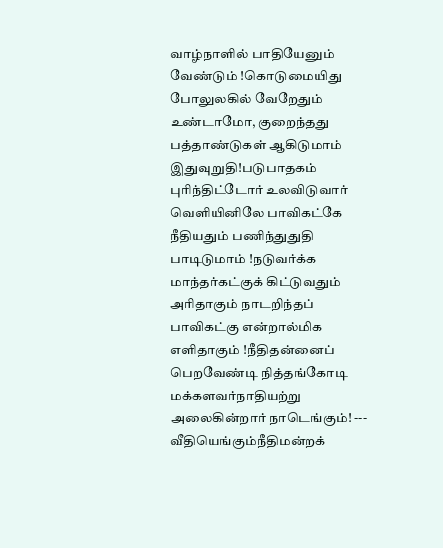வாழ்நாளில் பாதியேனும் வேண்டும் !கொடுமையிது போலுலகில் வேறேதும் உண்டாமோ, குறைந்தது பத்தாண்டுகள் ஆகிடுமாம் இதுவுறுதி!படுபாதகம் புரிந்திட்டோர் உலவிடுவார் வெளியினிலே பாவிகட்கே நீதியதும் பணிந்துதுதி பாடிடுமாம் !நடுவர்க்க மாந்தர்கட்குக் கிட்டுவதும் அரிதாகும் நாடறிந்தப் பாவிகட்கு என்றால்மிக எளிதாகும் !நீதிதன்னைப் பெறவேண்டி நித்தங்கோடி மக்களவர்நாதியற்று அலைகின்றார் நாடெங்கும்! --- வீதியெங்கும்நீதிமன்றக்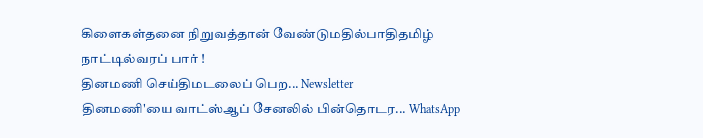கிளைகள்தனை நிறுவத்தான் வேண்டுமதில்பாதிதமிழ் நாட்டில்வரப் பார் !
தினமணி செய்திமடலைப் பெற... Newsletter
தினமணி'யை வாட்ஸ்ஆப் சேனலில் பின்தொடர... WhatsApp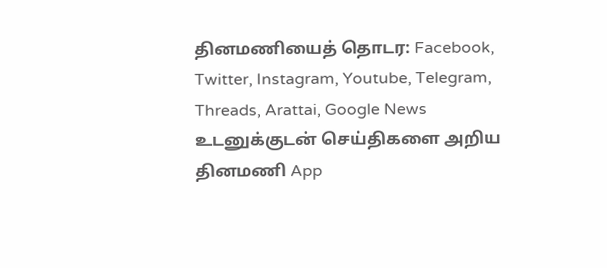தினமணியைத் தொடர: Facebook, Twitter, Instagram, Youtube, Telegram, Threads, Arattai, Google News
உடனுக்குடன் செய்திகளை அறிய தினமணி App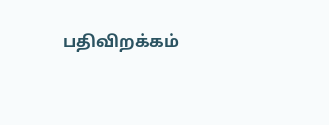பதிவிறக்கம்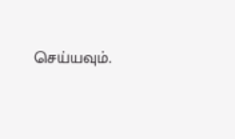செய்யவும்.